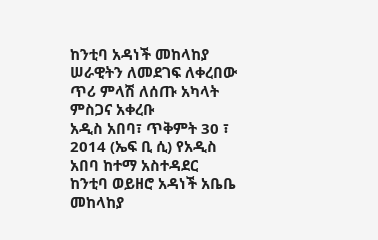ከንቲባ አዳነች መከላከያ ሠራዊትን ለመደገፍ ለቀረበው ጥሪ ምላሽ ለሰጡ አካላት ምስጋና አቀረቡ
አዲስ አበባ፣ ጥቅምት 30 ፣ 2014 (ኤፍ ቢ ሲ) የአዲስ አበባ ከተማ አስተዳደር ከንቲባ ወይዘሮ አዳነች አቤቤ መከላከያ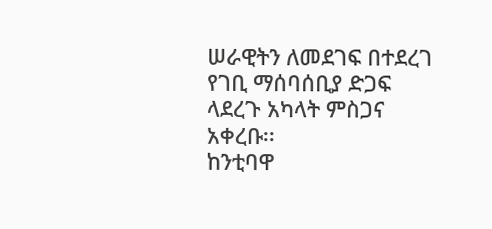ሠራዊትን ለመደገፍ በተደረገ የገቢ ማሰባሰቢያ ድጋፍ ላደረጉ አካላት ምስጋና አቀረቡ፡፡
ከንቲባዋ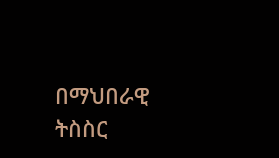በማህበራዊ ትስስር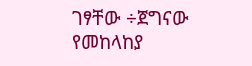ገፃቸው ÷ጀግናው የመከላከያ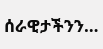ሰራዊታችንን…